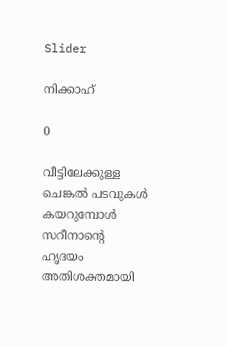Slider

നിക്കാഹ്

0

വീട്ടിലേക്കുള്ള ചെങ്കൽ പടവുകൾ കയറുമ്പോൾ സറീനാന്റെ ഹൃദയം അതിശക്തമായി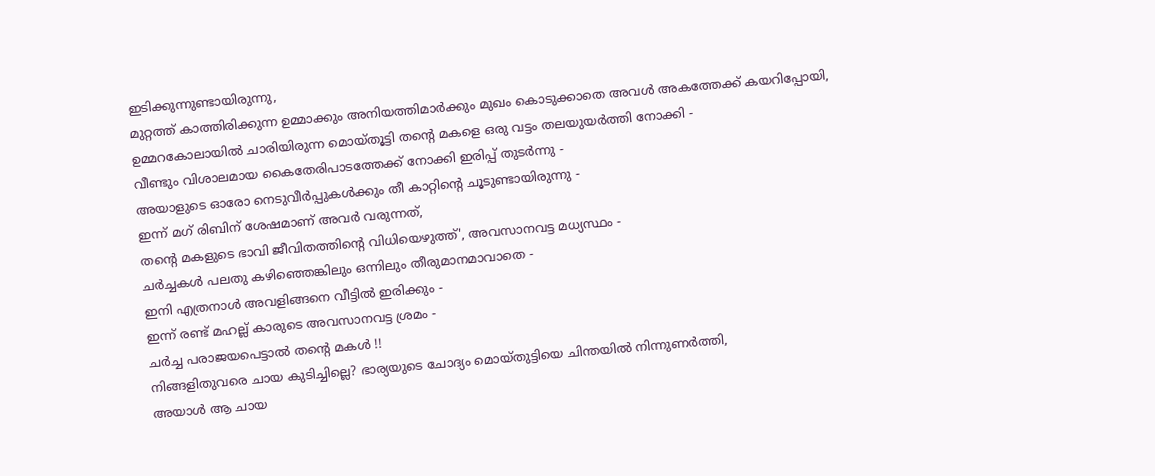ഇടിക്കുന്നുണ്ടായിരുന്നു,
മുറ്റത്ത് കാത്തിരിക്കുന്ന ഉമ്മാക്കും അനിയത്തിമാർക്കും മുഖം കൊടുക്കാതെ അവൾ അകത്തേക്ക് കയറിപ്പോയി,
ഉമ്മറകോലായിൽ ചാരിയിരുന്ന മൊയ്തൂട്ടി തന്റെ മകളെ ഒരു വട്ടം തലയുയർത്തി നോക്കി -
വീണ്ടും വിശാലമായ കൈതേരിപാടത്തേക്ക് നോക്കി ഇരിപ്പ് തുടർന്നു -
അയാളുടെ ഓരോ നെടുവീർപ്പുകൾക്കും തീ കാറ്റിന്റെ ചൂടുണ്ടായിരുന്നു -
ഇന്ന് മഗ് രിബിന് ശേഷമാണ് അവർ വരുന്നത്,
തന്റെ മകളുടെ ഭാവി ജീവിതത്തിന്റെ വിധിയെഴുത്ത്', അവസാനവട്ട മധ്യസ്ഥം -
ചർച്ചകൾ പലതു കഴിഞ്ഞെങ്കിലും ഒന്നിലും തീരുമാനമാവാതെ -
ഇനി എത്രനാൾ അവളിങ്ങനെ വീട്ടിൽ ഇരിക്കും -
ഇന്ന് രണ്ട് മഹല്ല് കാരുടെ അവസാനവട്ട ശ്രമം -
ചർച്ച പരാജയപെട്ടാൽ തന്റെ മകൾ !!
നിങ്ങളിതുവരെ ചായ കുടിച്ചില്ലെ? ഭാര്യയുടെ ചോദ്യം മൊയ്തുട്ടിയെ ചിന്തയിൽ നിന്നുണർത്തി,
അയാൾ ആ ചായ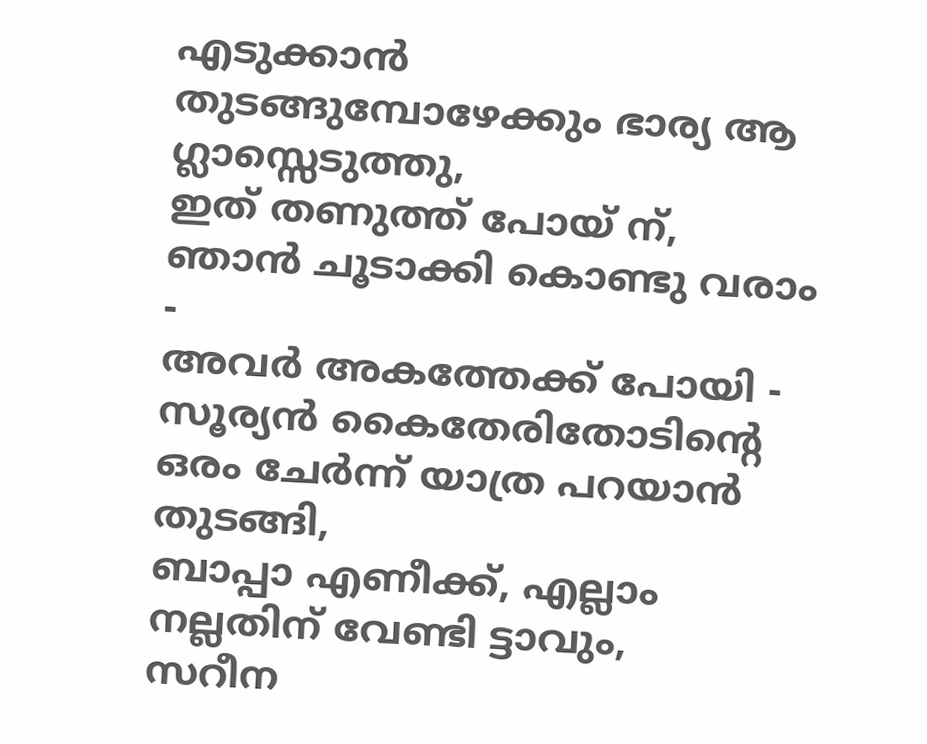എടുക്കാൻ തുടങ്ങുമ്പോഴേക്കും ഭാര്യ ആ ഗ്ലാസ്സെടുത്തു,
ഇത് തണുത്ത് പോയ് ന്,
ഞാൻ ചൂടാക്കി കൊണ്ടു വരാം -
അവർ അകത്തേക്ക് പോയി -
സൂര്യൻ കൈതേരിതോടിന്റെ ഒരം ചേർന്ന് യാത്ര പറയാൻ തുടങ്ങി,
ബാപ്പാ എണീക്ക്, എല്ലാം നല്ലതിന് വേണ്ടി ട്ടാവും,
സറീന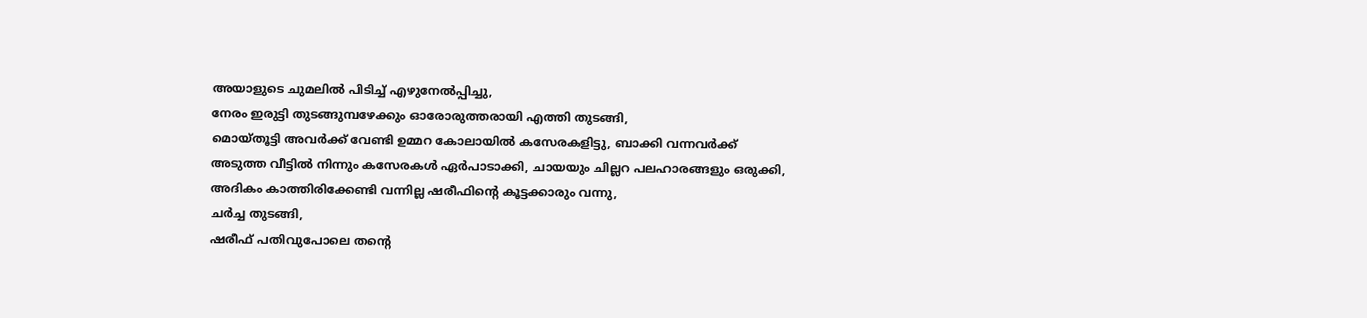അയാളുടെ ചുമലിൽ പിടിച്ച് എഴുനേൽപ്പിച്ചു,
നേരം ഇരുട്ടി തുടങ്ങുമ്പഴേക്കും ഓരോരുത്തരായി എത്തി തുടങ്ങി,
മൊയ്തൂട്ടി അവർക്ക് വേണ്ടി ഉമ്മറ കോലായിൽ കസേരകളിട്ടു, ബാക്കി വന്നവർക്ക് അടുത്ത വീട്ടിൽ നിന്നും കസേരകൾ ഏർപാടാക്കി, ചായയും ചില്ലറ പലഹാരങ്ങളും ഒരുക്കി,
അദികം കാത്തിരിക്കേണ്ടി വന്നില്ല ഷരീഫിന്റെ കൂട്ടക്കാരും വന്നു,
ചർച്ച തുടങ്ങി,
ഷരീഫ് പതിവുപോലെ തന്റെ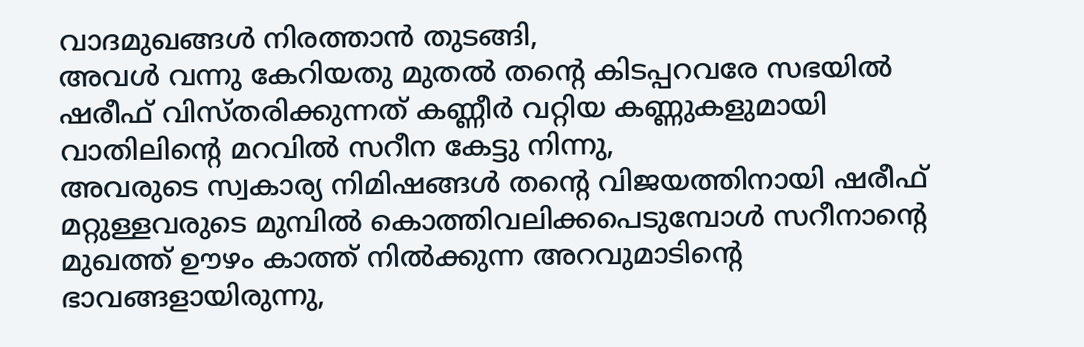വാദമുഖങ്ങൾ നിരത്താൻ തുടങ്ങി,
അവൾ വന്നു കേറിയതു മുതൽ തന്റെ കിടപ്പറവരേ സഭയിൽ ഷരീഫ് വിസ്തരിക്കുന്നത് കണ്ണീർ വറ്റിയ കണ്ണുകളുമായി
വാതിലിന്റെ മറവിൽ സറീന കേട്ടു നിന്നു,
അവരുടെ സ്വകാര്യ നിമിഷങ്ങൾ തന്റെ വിജയത്തിനായി ഷരീഫ് മറ്റുള്ളവരുടെ മുമ്പിൽ കൊത്തിവലിക്കപെടുമ്പോൾ സറീനാന്റെ മുഖത്ത് ഊഴം കാത്ത് നിൽക്കുന്ന അറവുമാടിന്റെ ഭാവങ്ങളായിരുന്നു,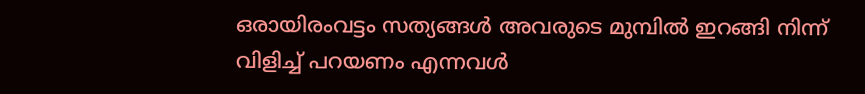ഒരായിരംവട്ടം സത്യങ്ങൾ അവരുടെ മുമ്പിൽ ഇറങ്ങി നിന്ന് വിളിച്ച് പറയണം എന്നവൾ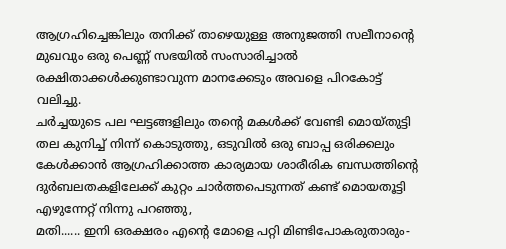ആഗ്രഹിച്ചെങ്കിലും തനിക്ക് താഴെയുള്ള അനുജത്തി സലീനാന്റെ മുഖവും ഒരു പെണ്ണ് സഭയിൽ സംസാരിച്ചാൽ രക്ഷിതാക്കൾക്കുണ്ടാവുന്ന മാനക്കേടും അവളെ പിറകോട്ട് വലിച്ചു.
ചർച്ചയുടെ പല ഘട്ടങ്ങളിലും തന്റെ മകൾക്ക് വേണ്ടി മൊയ്തുട്ടി തല കുനിച്ച് നിന്ന് കൊടുത്തു, ഒടുവിൽ ഒരു ബാപ്പ ഒരിക്കലും കേൾക്കാൻ ആഗ്രഹിക്കാത്ത കാര്യമായ ശാരീരിക ബന്ധത്തിന്റെ ദുർബലതകളിലേക്ക് കുറ്റം ചാർത്തപെടുന്നത് കണ്ട് മൊയതൂട്ടി എഴുന്നേറ്റ് നിന്നു പറഞ്ഞു,
മതി...... ഇനി ഒരക്ഷരം എന്റെ മോളെ പറ്റി മിണ്ടിപോകരുതാരും-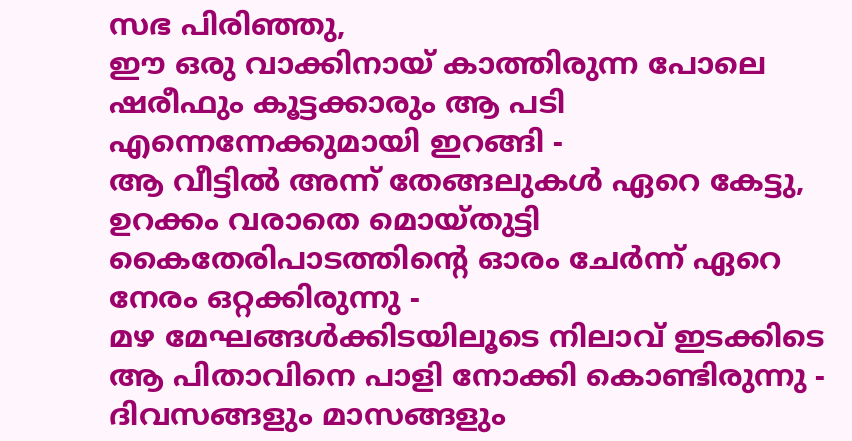സഭ പിരിഞ്ഞു,
ഈ ഒരു വാക്കിനായ് കാത്തിരുന്ന പോലെ ഷരീഫും കൂട്ടക്കാരും ആ പടി എന്നെന്നേക്കുമായി ഇറങ്ങി -
ആ വീട്ടിൽ അന്ന് തേങ്ങലുകൾ ഏറെ കേട്ടു,
ഉറക്കം വരാതെ മൊയ്തുട്ടി കൈതേരിപാടത്തിന്റെ ഓരം ചേർന്ന് ഏറെ നേരം ഒറ്റക്കിരുന്നു -
മഴ മേഘങ്ങൾക്കിടയിലൂടെ നിലാവ് ഇടക്കിടെ ആ പിതാവിനെ പാളി നോക്കി കൊണ്ടിരുന്നു -
ദിവസങ്ങളും മാസങ്ങളും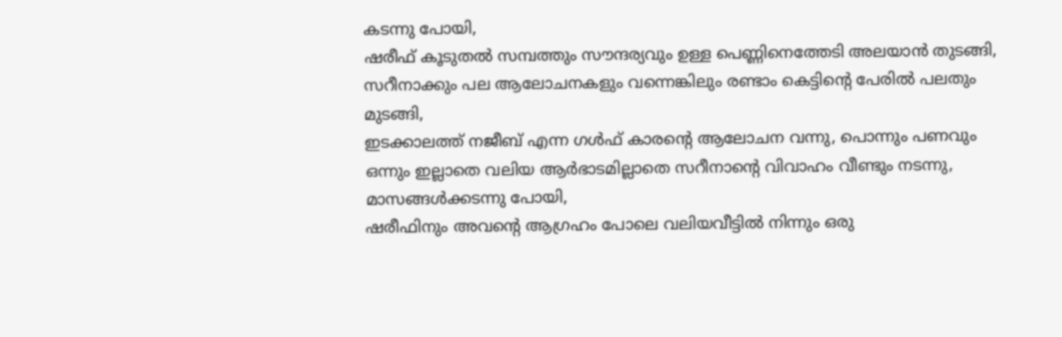കടന്നു പോയി,
ഷരീഫ് കൂടുതൽ സമ്പത്തും സൗന്ദര്യവും ഉള്ള പെണ്ണിനെത്തേടി അലയാൻ തുടങ്ങി,
സറീനാക്കും പല ആലോചനകളും വന്നെങ്കിലും രണ്ടാം കെട്ടിന്റെ പേരിൽ പലതും മുടങ്ങി,
ഇടക്കാലത്ത് നജീബ് എന്ന ഗൾഫ് കാരന്റെ ആലോചന വന്നു, പൊന്നും പണവും ഒന്നും ഇല്ലാതെ വലിയ ആർഭാടമില്ലാതെ സറീനാന്റെ വിവാഹം വീണ്ടും നടന്നു,
മാസങ്ങൾക്കടന്നു പോയി,
ഷരീഫിനും അവന്റെ ആഗ്രഹം പോലെ വലിയവീട്ടിൽ നിന്നും ഒരു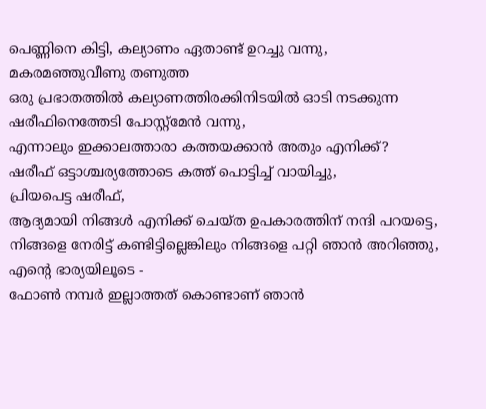പെണ്ണിനെ കിട്ടി, കല്യാണം ഏതാണ്ട് ഉറച്ചു വന്നു,
മകരമഞ്ഞുവീണു തണുത്ത
ഒരു പ്രഭാതത്തിൽ കല്യാണത്തിരക്കിനിടയിൽ ഓടി നടക്കുന്ന ഷരീഫിനെത്തേടി പോസ്റ്റ്മേൻ വന്നു,
എന്നാലും ഇക്കാലത്താരാ കത്തയക്കാൻ അതും എനിക്ക്?
ഷരീഫ് ഒട്ടാശ്ചര്യത്തോടെ കത്ത് പൊട്ടിച്ച് വായിച്ചു,
പ്രിയപെട്ട ഷരീഫ്,
ആദ്യമായി നിങ്ങൾ എനിക്ക് ചെയ്ത ഉപകാരത്തിന് നന്ദി പറയട്ടെ,
നിങ്ങളെ നേരിട്ട് കണ്ടിട്ടില്ലെങ്കിലും നിങ്ങളെ പറ്റി ഞാൻ അറിഞ്ഞു, എന്റെ ഭാര്യയിലൂടെ -
ഫോൺ നമ്പർ ഇല്ലാത്തത് കൊണ്ടാണ് ഞാൻ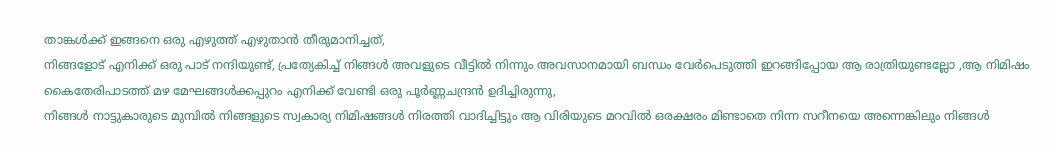താങ്കൾക്ക് ഇങ്ങനെ ഒരു എഴുത്ത് എഴുതാൻ തീരുമാനിച്ചത്,
നിങ്ങളോട് എനിക്ക് ഒരു പാട് നന്ദിയുണ്ട്, പ്രത്യേകിച്ച് നിങ്ങൾ അവളുടെ വീട്ടിൽ നിന്നും അവസാനമായി ബന്ധം വേർപെടുത്തി ഇറങ്ങിപ്പോയ ആ രാത്രിയുണ്ടല്ലോ ,ആ നിമിഷം കൈതേരിപാടത്ത് മഴ മേഘങ്ങൾക്കപ്പുറം എനിക്ക് വേണ്ടി ഒരു പൂർണ്ണചന്ദ്രൻ ഉദിച്ചിരുന്നു,
നിങ്ങൾ നാട്ടുകാരുടെ മുമ്പിൽ നിങ്ങളുടെ സ്വകാര്യ നിമിഷങ്ങൾ നിരത്തി വാദിച്ചിട്ടും ആ വിരിയുടെ മറവിൽ ഒരക്ഷരം മിണ്ടാതെ നിന്ന സറീനയെ അന്നെങ്കിലും നിങ്ങൾ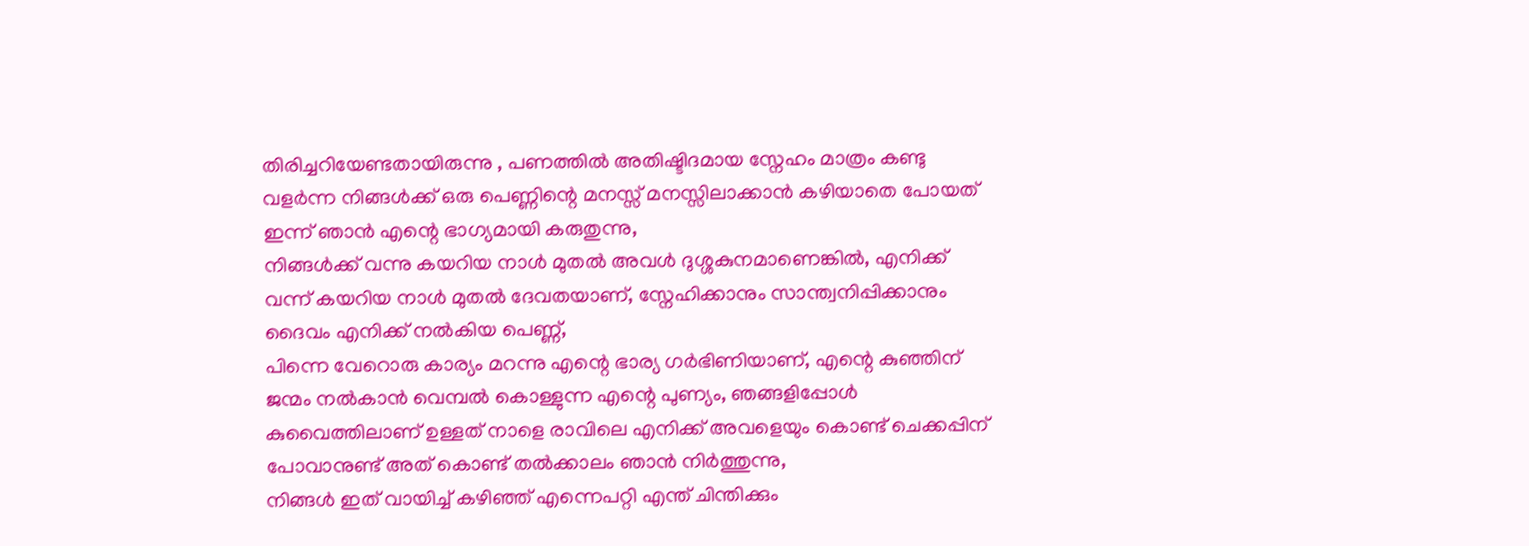തിരിച്ചറിയേണ്ടതായിരുന്നു , പണത്തിൽ അതിഷ്ടിദമായ സ്നേഹം മാത്രം കണ്ടു വളർന്ന നിങ്ങൾക്ക് ഒരു പെണ്ണിന്റെ മനസ്സ് മനസ്സിലാക്കാൻ കഴിയാതെ പോയത് ഇന്ന് ഞാൻ എന്റെ ഭാഗ്യമായി കരുതുന്നു,
നിങ്ങൾക്ക് വന്നു കയറിയ നാൾ മുതൽ അവൾ ദുശ്ശകുനമാണെങ്കിൽ, എനിക്ക് വന്ന് കയറിയ നാൾ മുതൽ ദേവതയാണ്, സ്നേഹിക്കാനും സാന്ത്വനിപ്പിക്കാനും ദൈവം എനിക്ക് നൽകിയ പെണ്ണ്,
പിന്നെ വേറൊരു കാര്യം മറന്നു എന്റെ ഭാര്യ ഗർഭിണിയാണ്, എന്റെ കുഞ്ഞിന് ജന്മം നൽകാൻ വെമ്പൽ കൊള്ളുന്ന എന്റെ പുണ്യം, ഞങ്ങളിപ്പോൾ കുവൈത്തിലാണ് ഉള്ളത് നാളെ രാവിലെ എനിക്ക് അവളെയും കൊണ്ട് ചെക്കപ്പിന് പോവാനുണ്ട് അത് കൊണ്ട് തൽക്കാലം ഞാൻ നിർത്തുന്നു,
നിങ്ങൾ ഇത് വായിച്ച് കഴിഞ്ഞ് എന്നെപറ്റി എന്ത് ചിന്തിക്കും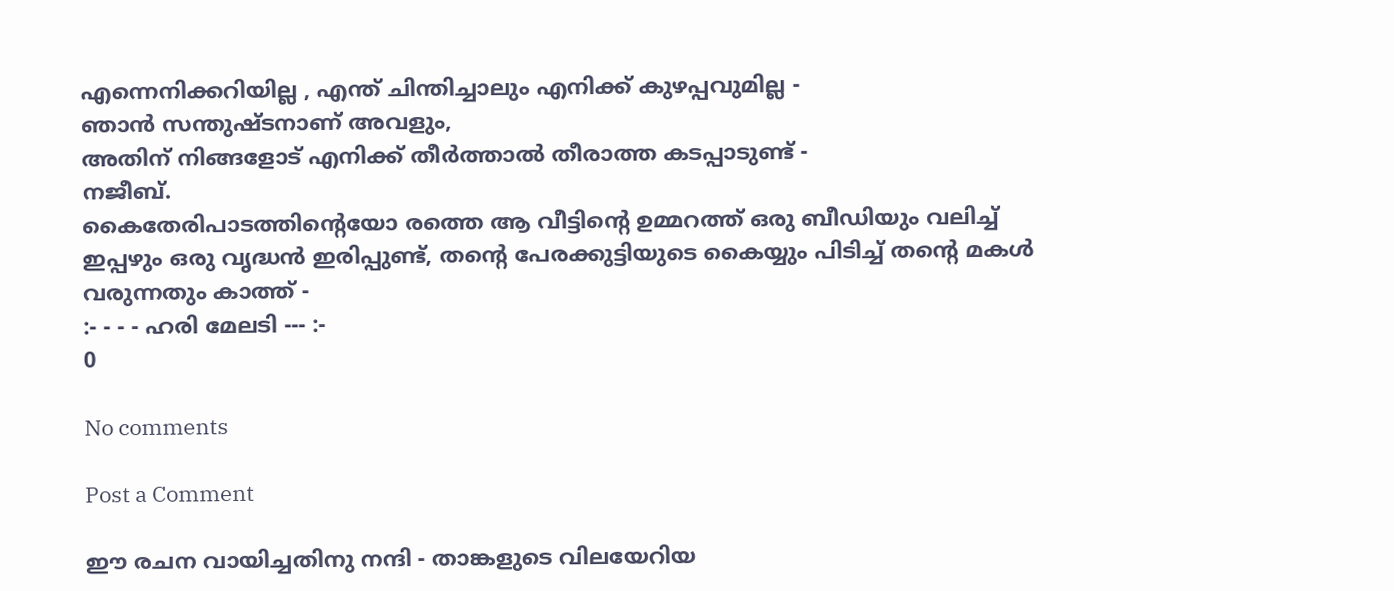എന്നെനിക്കറിയില്ല , എന്ത് ചിന്തിച്ചാലും എനിക്ക് കുഴപ്പവുമില്ല -
ഞാൻ സന്തുഷ്ടനാണ് അവളും,
അതിന് നിങ്ങളോട് എനിക്ക് തീർത്താൽ തീരാത്ത കടപ്പാടുണ്ട് -
നജീബ്.
കൈതേരിപാടത്തിന്റെയോ രത്തെ ആ വീട്ടിന്റെ ഉമ്മറത്ത് ഒരു ബീഡിയും വലിച്ച് ഇപ്പഴും ഒരു വൃദ്ധൻ ഇരിപ്പുണ്ട്, തന്റെ പേരക്കുട്ടിയുടെ കൈയ്യും പിടിച്ച് തന്റെ മകൾ വരുന്നതും കാത്ത് -
:- - - - ഹരി മേലടി --- :-
0

No comments

Post a Comment

ഈ രചന വായിച്ചതിനു നന്ദി - താങ്കളുടെ വിലയേറിയ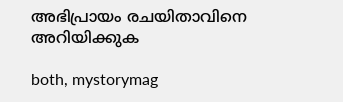അഭിപ്രായം രചയിതാവിനെ അറിയിക്കുക

both, mystorymag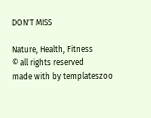DON'T MISS

Nature, Health, Fitness
© all rights reserved
made with by templateszoo